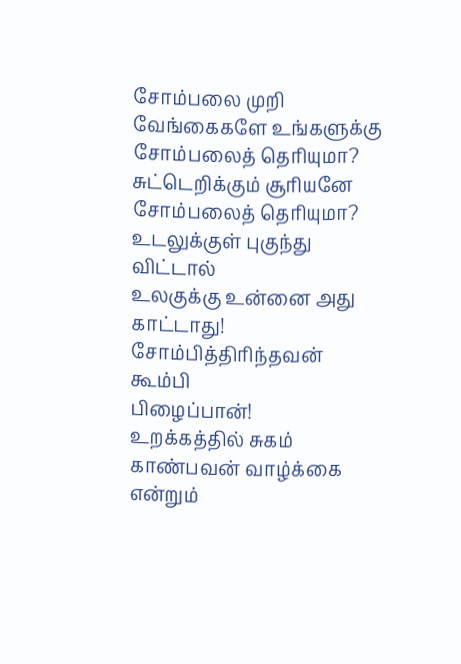சோம்பலை முறி
வேங்கைகளே உங்களுக்கு
சோம்பலைத் தெரியுமா?
சுட்டெறிக்கும் சூரியனே
சோம்பலைத் தெரியுமா?
உடலுக்குள் புகுந்து விட்டால்
உலகுக்கு உன்னை அது காட்டாது!
சோம்பித்திரிந்தவன் கூம்பி
பிழைப்பான்!
உறக்கத்தில் சுகம் காண்பவன் வாழ்க்கை என்றும்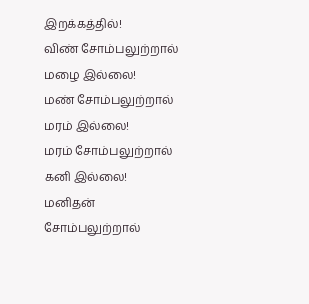இறக்கத்தில்!
விண் சோம்பலுற்றால்
மழை இல்லை!
மண் சோம்பலுற்றால்
மரம் இல்லை!
மரம் சோம்பலுற்றால் கனி இல்லை!
மனிதன் சோம்பலுற்றால்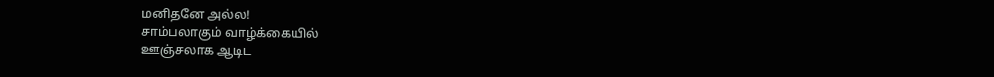மனிதனே அல்ல!
சாம்பலாகும் வாழ்க்கையில்
ஊஞ்சலாக ஆடிட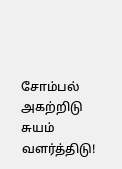சோம்பல் அகற்றிடு
சுயம் வளர்த்திடு!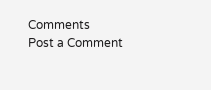Comments
Post a Comment